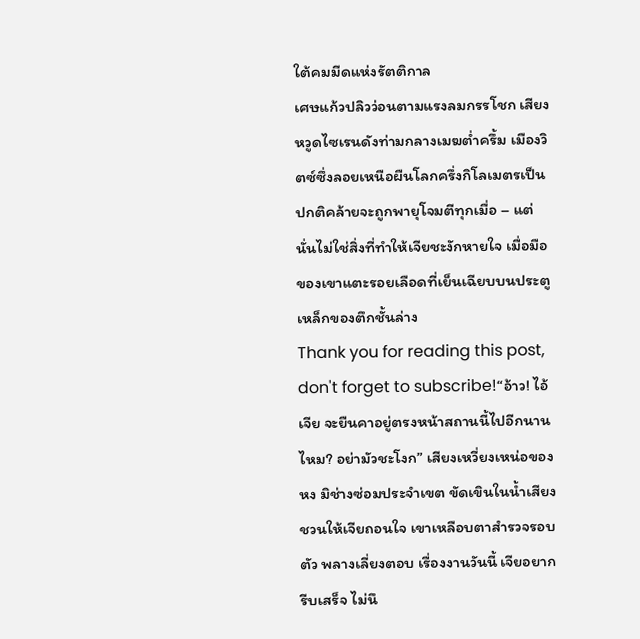ใต้คมมีดแห่งรัตติกาล
เศษแก้วปลิวว่อนตามแรงลมกรรโชก เสียงหวูดไซเรนดังท่ามกลางเมฆต่ำครึ้ม เมืองวิตซ์ซึ่งลอยเหนือผืนโลกครึ่งกิโลเมตรเป็นปกติคล้ายจะถูกพายุโจมตีทุกเมื่อ – แต่นั่นไม่ใช่สิ่งที่ทำให้เจียชะงักหายใจ เมื่อมือของเขาแตะรอยเลือดที่เย็นเฉียบบนประตูเหล็กของตึกชั้นล่าง
Thank you for reading this post, don't forget to subscribe!“อ้าว! ไอ้เจีย จะยืนคาอยู่ตรงหน้าสถานนี้ไปอีกนานไหม? อย่ามัวชะโงก” เสียงเหวี่ยงเหน่อของหง มิช่างซ่อมประจำเขต ขัดเขินในน้ำเสียง ชวนให้เจียถอนใจ เขาเหลือบตาสำรวจรอบตัว พลางเลี่ยงตอบ เรื่องงานวันนี้ เจียอยากรีบเสร็จ ไม่นึ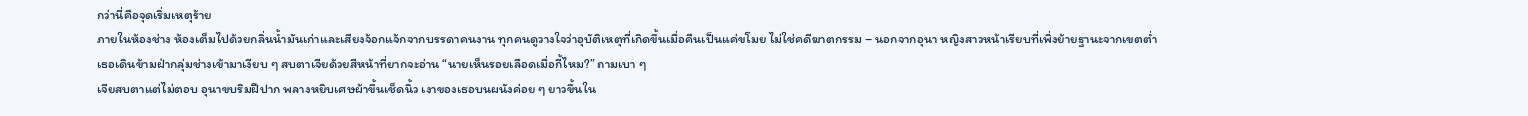กว่านี่คือจุดเริ่มเหตุร้าย
ภายในห้องช่าง ห้องเต็มไปด้วยกลิ่นน้ำมันเก่าและเสียงจ้อกแจ้กจากบรรดาคนงาน ทุกคนดูวางใจว่าอุบัติเหตุที่เกิดขึ้นเมื่อคืนเป็นแค่ขโมย ไม่ใช่คดีฆาตกรรม – นอกจากอุนา หญิงสาวหน้าเรียบที่เพิ่งย้ายฐานะจากเขตต่ำ
เธอเดินข้ามฝ่ากลุ่มช่างเข้ามาเงียบ ๆ สบตาเจียด้วยสีหน้าที่ยากจะอ่าน “นายเห็นรอยเลือดเมื่อกี้ไหม?” ถามเบา ๆ
เจียสบตาแต่ไม่ตอบ อุนาขบริมฝีปาก พลางหยิบเศษผ้าขึ้นเช็ดนิ้ว เงาของเธอบนผนังค่อย ๆ ยาวขึ้นใน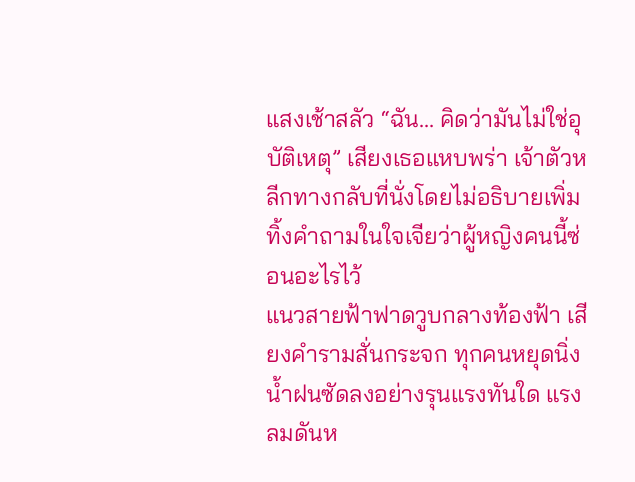แสงเช้าสลัว “ฉัน… คิดว่ามันไม่ใช่อุบัติเหตุ” เสียงเธอแหบพร่า เจ้าตัวหลีกทางกลับที่นั่งโดยไม่อธิบายเพิ่ม ทิ้งคำถามในใจเจียว่าผู้หญิงคนนี้ซ่อนอะไรไว้
แนวสายฟ้าฟาดวูบกลางท้องฟ้า เสียงคำรามสั่นกระจก ทุกคนหยุดนิ่ง น้ำฝนซัดลงอย่างรุนแรงทันใด แรงลมดันห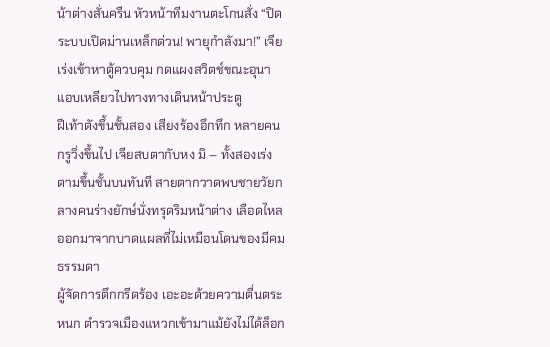น้าต่างสั่นครืน หัวหน้าทีมงานตะโกนสั่ง “ปิดระบบเปิดม่านเหล็กด่วน! พายุกำลังมา!” เจียเร่งเข้าหาตู้ควบคุม กดแผงสวิตช์ขณะอุนาแอบเหลียวไปทางทางเดินหน้าประตู
ฝีเท้าดังขึ้นชั้นสอง เสียงร้องอึกทึก หลายคนกรูวิ่งขึ้นไป เจียสบตากับหง มิ – ทั้งสองเร่งตามขึ้นชั้นบนทันที สายตากวาดพบชายวัยกลางคนร่างยักษ์นั่งทรุดริมหน้าต่าง เลือดไหลออกมาจากบาดแผลที่ไม่เหมือนโดนของมีคมธรรมดา
ผู้จัดการตึกกรีดร้อง เอะอะด้วยความตื่นตระหนก ตำรวจเมืองแหวกเข้ามาแม้ยังไม่ได้ล็อก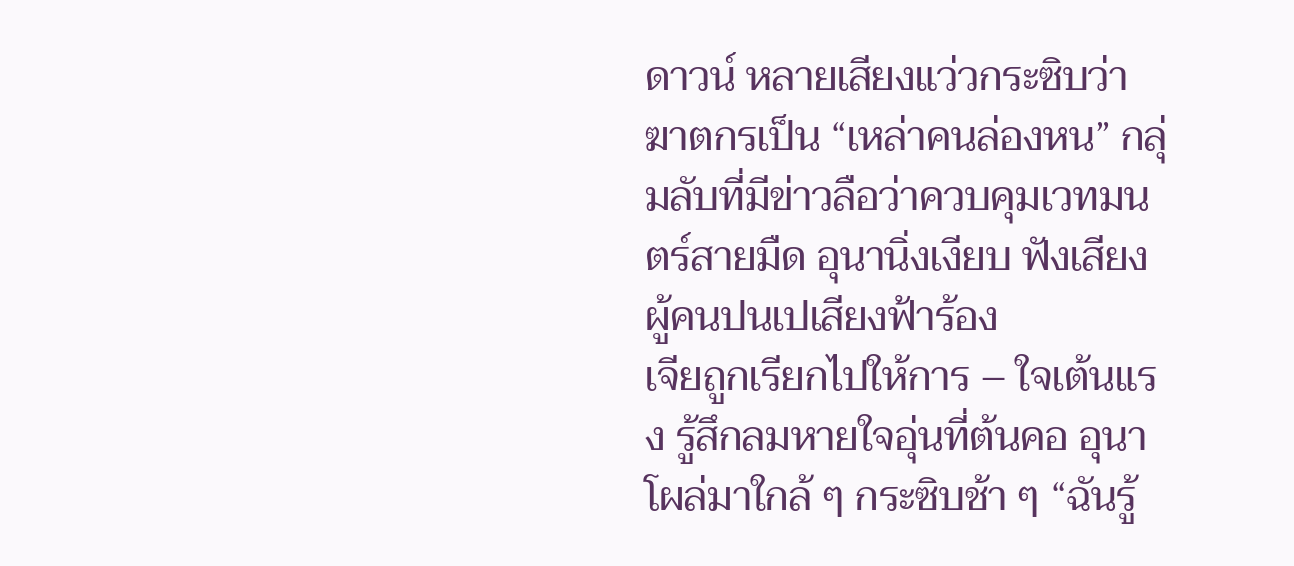ดาวน์ หลายเสียงแว่วกระซิบว่าฆาตกรเป็น “เหล่าคนล่องหน” กลุ่มลับที่มีข่าวลือว่าควบคุมเวทมนตร์สายมืด อุนานิ่งเงียบ ฟังเสียงผู้คนปนเปเสียงฟ้าร้อง
เจียถูกเรียกไปให้การ – ใจเต้นแรง รู้สึกลมหายใจอุ่นที่ต้นคอ อุนาโผล่มาใกล้ ๆ กระซิบช้า ๆ “ฉันรู้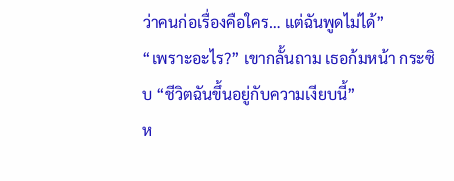ว่าคนก่อเรื่องคือใคร… แต่ฉันพูดไม่ได้”
“เพราะอะไร?” เขากลั้นถาม เธอก้มหน้า กระซิบ “ชีวิตฉันขึ้นอยู่กับความเงียบนี้”
ห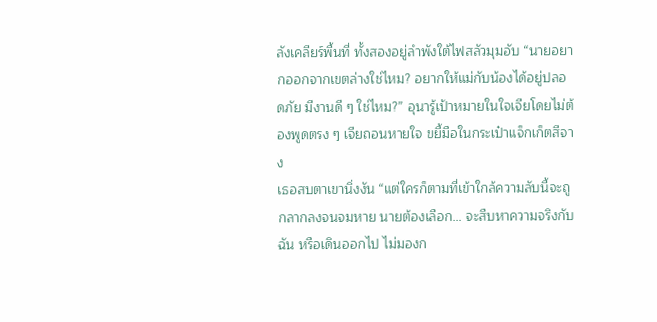ลังเคลียร์พื้นที่ ทั้งสองอยู่ลำพังใต้ไฟสลัวมุมอับ “นายอยากออกจากเขตล่างใช่ไหม? อยากให้แม่กับน้องได้อยู่ปลอดภัย มีงานดี ๆ ใช่ไหม?” อุนารู้เป้าหมายในใจเจียโดยไม่ต้องพูดตรง ๆ เจียถอนหายใจ ขยี้มือในกระเป๋าแจ็กเก็ตสีจาง
เธอสบตาเขานิ่งงัน “แต่ใครก็ตามที่เข้าใกล้ความลับนี้จะถูกลากลงจนจมหาย นายต้องเลือก… จะสืบหาความจริงกับฉัน หรือเดินออกไป ไม่มองก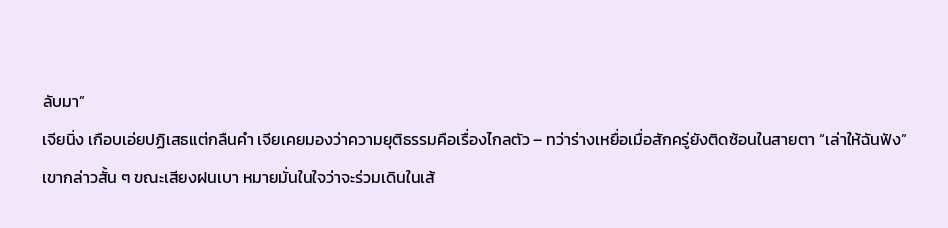ลับมา”
เจียนิ่ง เกือบเอ่ยปฏิเสธแต่กลืนคำ เจียเคยมองว่าความยุติธรรมคือเรื่องไกลตัว – ทว่าร่างเหยื่อเมื่อสักครู่ยังติดซ้อนในสายตา “เล่าให้ฉันฟัง” เขากล่าวสั้น ๆ ขณะเสียงฝนเบา หมายมั่นในใจว่าจะร่วมเดินในเส้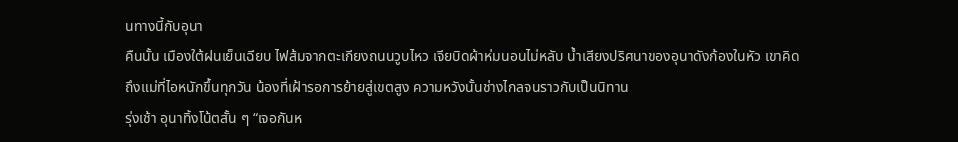นทางนี้กับอุนา
คืนนั้น เมืองใต้ฝนเย็นเฉียบ ไฟส้มจากตะเกียงถนนวูบไหว เจียบิดผ้าห่มนอนไม่หลับ น้ำเสียงปริศนาของอุนาดังก้องในหัว เขาคิดถึงแม่ที่ไอหนักขึ้นทุกวัน น้องที่เฝ้ารอการย้ายสู่เขตสูง ความหวังนั้นช่างไกลจนราวกับเป็นนิทาน
รุ่งเช้า อุนาทิ้งโน้ตสั้น ๆ “เจอกันห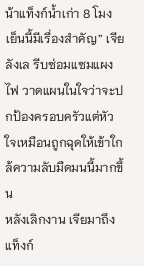น้าแท็งก์น้ำเก่า 8 โมง เย็นนี้มีเรื่องสำคัญ” เจียลังเล รีบซ่อมแซมแผงไฟ วาดแผนในใจว่าจะปกป้องครอบครัวแต่หัวใจเหมือนถูกฉุดให้เข้าใกล้ความลับมืดมนนี้มากขึ้น
หลังเลิกงาน เจียมาถึงแท็งก์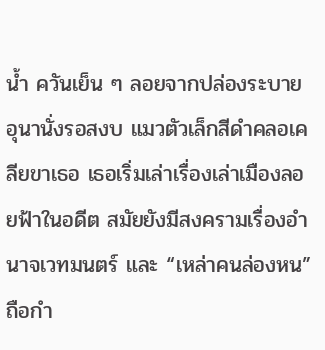น้ำ ควันเย็น ๆ ลอยจากปล่องระบาย อุนานั่งรอสงบ แมวตัวเล็กสีดำคลอเคลียขาเธอ เธอเริ่มเล่าเรื่องเล่าเมืองลอยฟ้าในอดีต สมัยยังมีสงครามเรื่องอำนาจเวทมนตร์ และ “เหล่าคนล่องหน” ถือกำ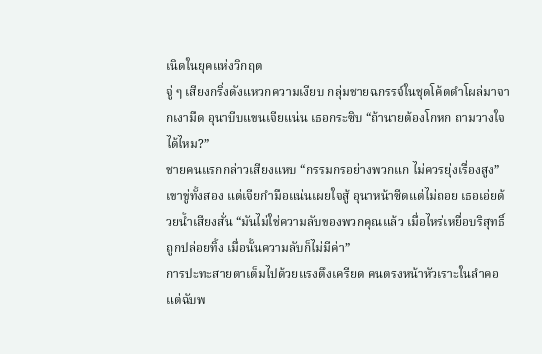เนิดในยุคแห่งวิกฤต
จู่ ๆ เสียงกริ่งดังแหวกความเงียบ กลุ่มชายฉกรรจ์ในชุดโค้ตดำโผล่มาจากเงามืด อุนาบีบแขนเจียแน่น เธอกระซิบ “ถ้านายต้องโกหก ถามวางใจ ได้ไหม?”
ชายคนแรกกล่าวเสียงแหบ “กรรมกรอย่างพวกแก ไม่ควรยุ่งเรื่องสูง” เขาขู่ทั้งสอง แต่เจียกำมือแน่นเผยใจสู้ อุนาหน้าซีดแต่ไม่ถอย เธอเอ่ยด้วยน้ำเสียงสั่น “มันไม่ใช่ความลับของพวกคุณแล้ว เมื่อไหร่เหยื่อบริสุทธิ์ถูกปล่อยทิ้ง เมื่อนั้นความลับก็ไม่มีค่า”
การปะทะสายตาเต็มไปด้วยแรงตึงเครียด คนตรงหน้าหัวเราะในลำคอ แต่ฉับพ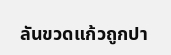ลันขวดแก้วถูกปา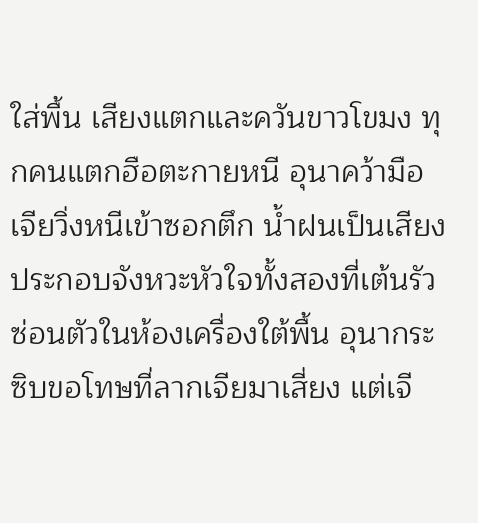ใส่พื้น เสียงแตกและควันขาวโขมง ทุกคนแตกฮือตะกายหนี อุนาคว้ามือเจียวิ่งหนีเข้าซอกตึก น้ำฝนเป็นเสียงประกอบจังหวะหัวใจทั้งสองที่เต้นรัว
ซ่อนตัวในห้องเครื่องใต้พื้น อุนากระซิบขอโทษที่ลากเจียมาเสี่ยง แต่เจี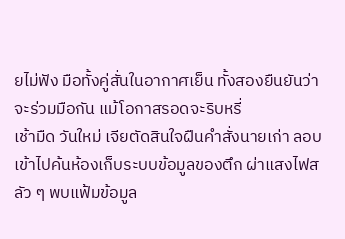ยไม่ฟัง มือทั้งคู่สั่นในอากาศเย็น ทั้งสองยืนยันว่าจะร่วมมือกัน แม้โอกาสรอดจะริบหรี่
เช้ามืด วันใหม่ เจียตัดสินใจฝืนคำสั่งนายเก่า ลอบเข้าไปค้นห้องเก็บระบบข้อมูลของตึก ผ่าแสงไฟสลัว ๆ พบแฟ้มข้อมูล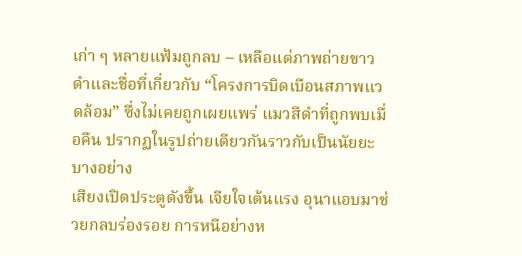เก่า ๆ หลายแฟ้มถูกลบ – เหลือแต่ภาพถ่ายขาวดำและชื่อที่เกี่ยวกับ “โครงการบิดเบือนสภาพแวดล้อม” ซึ่งไม่เคยถูกเผยแพร่ แมวสีดำที่ถูกพบเมื่อคืน ปรากฏในรูปถ่ายเดียวกันราวกับเป็นนัยยะบางอย่าง
เสียงเปิดประตูดังขึ้น เจียใจเต้นแรง อุนาแอบมาช่วยกลบร่องรอย การหนีอย่างห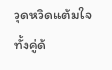วุดหวิดแต้มใจทั้งคู่ด้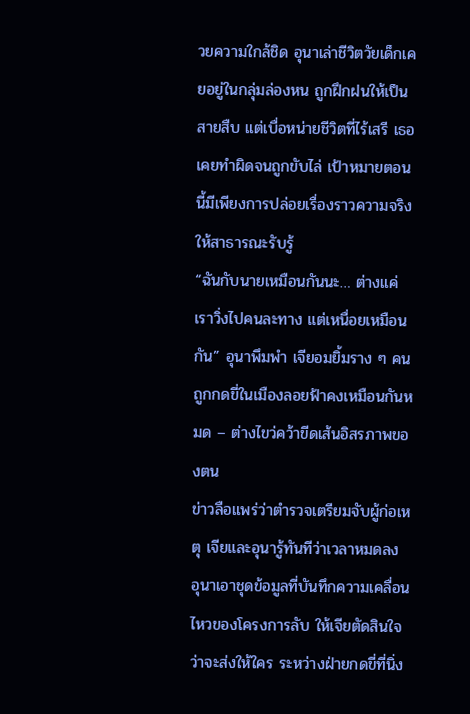วยความใกล้ชิด อุนาเล่าชีวิตวัยเด็กเคยอยู่ในกลุ่มล่องหน ถูกฝึกฝนให้เป็นสายสืบ แต่เบื่อหน่ายชีวิตที่ไร้เสรี เธอเคยทำผิดจนถูกขับไล่ เป้าหมายตอนนี้มีเพียงการปล่อยเรื่องราวความจริงให้สาธารณะรับรู้
“ฉันกับนายเหมือนกันนะ… ต่างแค่เราวิ่งไปคนละทาง แต่เหนื่อยเหมือนกัน” อุนาพึมพำ เจียอมยิ้มราง ๆ คนถูกกดขี่ในเมืองลอยฟ้าคงเหมือนกันหมด – ต่างไขว่คว้าขีดเส้นอิสรภาพของตน
ข่าวลือแพร่ว่าตำรวจเตรียมจับผู้ก่อเหตุ เจียและอุนารู้ทันทีว่าเวลาหมดลง อุนาเอาชุดข้อมูลที่บันทึกความเคลื่อนไหวของโครงการลับ ให้เจียตัดสินใจว่าจะส่งให้ใคร ระหว่างฝ่ายกดขี่ที่นิ่ง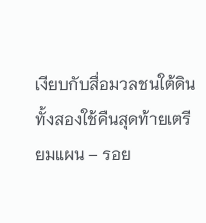เงียบกับสื่อมวลชนใต้ดิน
ทั้งสองใช้คืนสุดท้ายเตรียมแผน – รอย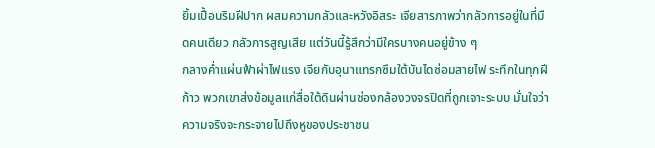ยิ้มเปื้อนริมฝีปาก ผสมความกลัวและหวังอิสระ เจียสารภาพว่ากลัวการอยู่ในที่มืดคนเดียว กลัวการสูญเสีย แต่วันนี้รู้สึกว่ามีใครบางคนอยู่ข้าง ๆ
กลางค่ำแผ่นฟ้าผ่าไฟแรง เจียกับอุนาแทรกซึมใต้บันไดซ่อมสายไฟ ระทึกในทุกฝีก้าว พวกเขาส่งข้อมูลแก่สื่อใต้ดินผ่านช่องกล้องวงจรปิดที่ถูกเจาะระบบ มั่นใจว่าความจริงจะกระจายไปถึงหูของประชาชน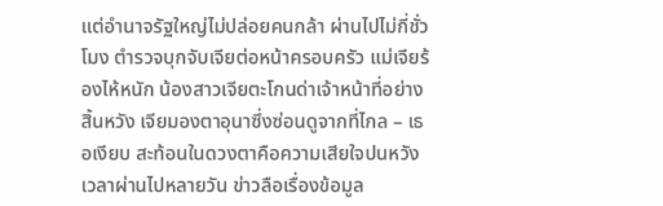แต่อำนาจรัฐใหญ่ไม่ปล่อยคนกล้า ผ่านไปไม่กี่ชั่วโมง ตำรวจบุกจับเจียต่อหน้าครอบครัว แม่เจียร้องไห้หนัก น้องสาวเจียตะโกนด่าเจ้าหน้าที่อย่างสิ้นหวัง เจียมองตาอุนาซึ่งซ่อนดูจากที่ไกล – เธอเงียบ สะท้อนในดวงตาคือความเสียใจปนหวัง
เวลาผ่านไปหลายวัน ข่าวลือเรื่องข้อมูล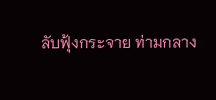ลับฟุ้งกระจาย ท่ามกลาง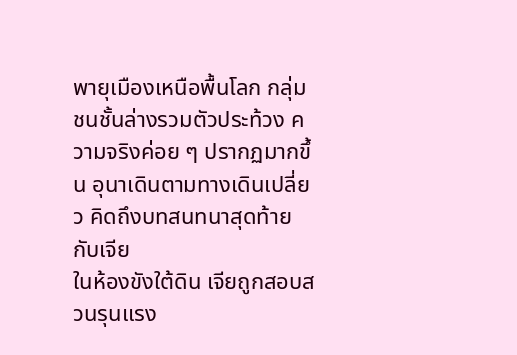พายุเมืองเหนือพื้นโลก กลุ่มชนชั้นล่างรวมตัวประท้วง ความจริงค่อย ๆ ปรากฏมากขึ้น อุนาเดินตามทางเดินเปลี่ยว คิดถึงบทสนทนาสุดท้ายกับเจีย
ในห้องขังใต้ดิน เจียถูกสอบสวนรุนแรง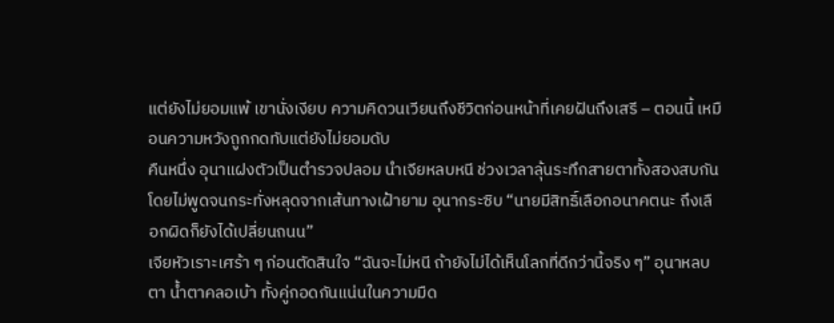แต่ยังไม่ยอมแพ้ เขานั่งเงียบ ความคิดวนเวียนถึงชีวิตก่อนหน้าที่เคยฝันถึงเสรี – ตอนนี้ เหมือนความหวังถูกกดทับแต่ยังไม่ยอมดับ
คืนหนึ่ง อุนาแฝงตัวเป็นตำรวจปลอม นำเจียหลบหนี ช่วงเวลาลุ้นระทึกสายตาทั้งสองสบกันโดยไม่พูดจนกระทั่งหลุดจากเส้นทางเฝ้ายาม อุนากระซิบ “นายมีสิทธิ์เลือกอนาคตนะ ถึงเลือกผิดก็ยังได้เปลี่ยนถนน”
เจียหัวเราะเศร้า ๆ ก่อนตัดสินใจ “ฉันจะไม่หนี ถ้ายังไม่ได้เห็นโลกที่ดีกว่านี้จริง ๆ” อุนาหลบตา น้ำตาคลอเบ้า ทั้งคู่กอดกันแน่นในความมืด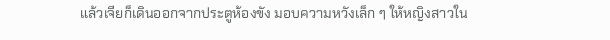แล้วเจียก็เดินออกจากประตูห้องขัง มอบความหวังเล็ก ๆ ให้หญิงสาวใน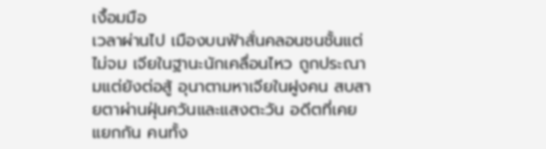เงื้อมมือ
เวลาผ่านไป เมืองบนฟ้าสั่นคลอนชนชั้นแต่ไม่จม เจียในฐานะนักเคลื่อนไหว ถูกประณามแต่ยังต่อสู้ อุนาตามหาเจียในฝูงคน สบสายตาผ่านฝุ่นควันและแสงตะวัน อดีตที่เคยแยกกัน คนทั้ง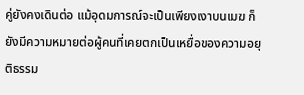คู่ยังคงเดินต่อ แม้อุดมการณ์จะเป็นเพียงเงาบนเมฆ ก็ยังมีความหมายต่อผู้คนที่เคยตกเป็นเหยื่อของความอยุติธรรม